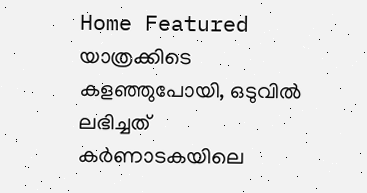Home Featured യാത്രക്കിടെ കളഞ്ഞുപോയി, ഒടുവില്‍ ലഭിച്ചത് കര്‍ണാടകയിലെ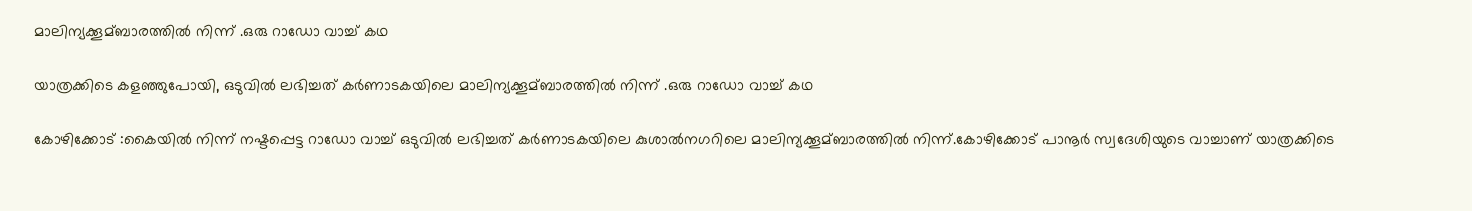മാലിന്യക്കൂമ്ബാരത്തില്‍ നിന്ന് .ഒരു റാഡോ വാച്ച് കഥ

യാത്രക്കിടെ കളഞ്ഞുപോയി, ഒടുവില്‍ ലഭിച്ചത് കര്‍ണാടകയിലെ മാലിന്യക്കൂമ്ബാരത്തില്‍ നിന്ന് .ഒരു റാഡോ വാച്ച് കഥ

കോഴിക്കോട് :കൈയില്‍ നിന്ന് നഷ്ടപ്പെട്ട റാഡോ വാച്ച്‌ ഒടുവില്‍ ലഭിച്ചത് കര്‍ണാടകയിലെ കുശാല്‍നഗറിലെ മാലിന്യക്കൂമ്ബാരത്തില്‍ നിന്ന്.കോഴിക്കോട് പാനൂര്‍ സ്വദേശിയുടെ വാച്ചാണ് യാത്രക്കിടെ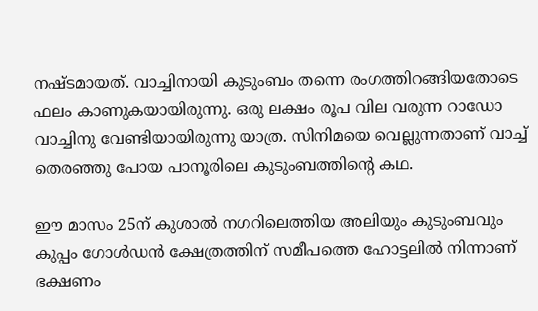നഷ്ടമായത്. വാച്ചിനായി കുടുംബം തന്നെ രംഗത്തിറങ്ങിയതോടെ ഫലം കാണുകയായിരുന്നു. ഒരു ലക്ഷം രൂപ വില വരുന്ന റാഡോ വാച്ചിനു വേണ്ടിയായിരുന്നു യാത്ര. സിനിമയെ വെല്ലുന്നതാണ് വാച്ച്‌ തെരഞ്ഞു പോയ പാനൂരിലെ കുടുംബത്തിന്‍റെ കഥ.

ഈ മാസം 25ന് കുശാല്‍ നഗറിലെത്തിയ അലിയും കുടുംബവും കുപ്പം ഗോള്‍ഡന്‍ ക്ഷേത്രത്തിന് സമീപത്തെ ഹോട്ടലില്‍ നിന്നാണ് ഭക്ഷണം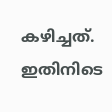കഴിച്ചത്. ഇതിനിടെ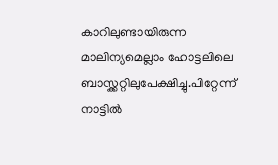കാറിലുണ്ടായിരുന്ന മാലിന്യമെല്ലാം ഹോട്ടലിലെ ബാസ്ക്കറ്റിലുപേക്ഷിച്ചു.പിറ്റേന്ന് നാട്ടില്‍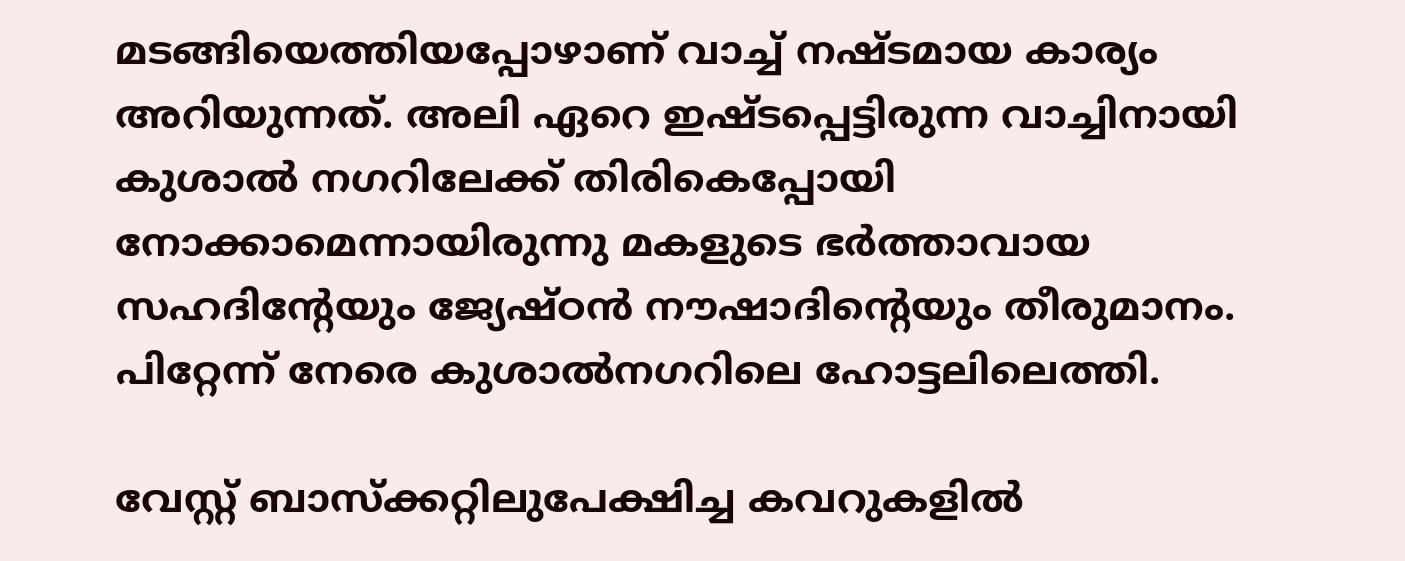മടങ്ങിയെത്തിയപ്പോഴാണ് വാച്ച്‌ നഷ്ടമായ കാര്യം അറിയുന്നത്. അലി ഏറെ ഇഷ്ടപ്പെട്ടിരുന്ന വാച്ചിനായി കുശാല്‍ നഗറിലേക്ക് തിരികെപ്പോയി നോക്കാമെന്നായിരുന്നു മകളുടെ ഭര്‍ത്താവായ സഹദിന്‍റേയും ജ്യേഷ്ഠന്‍ നൗഷാദിന്റെയും തീരുമാനം. പിറ്റേന്ന് നേരെ കുശാല്‍നഗറിലെ ഹോട്ടലിലെത്തി.

വേസ്റ്റ് ബാസ്ക്കറ്റിലുപേക്ഷിച്ച കവറുകളില്‍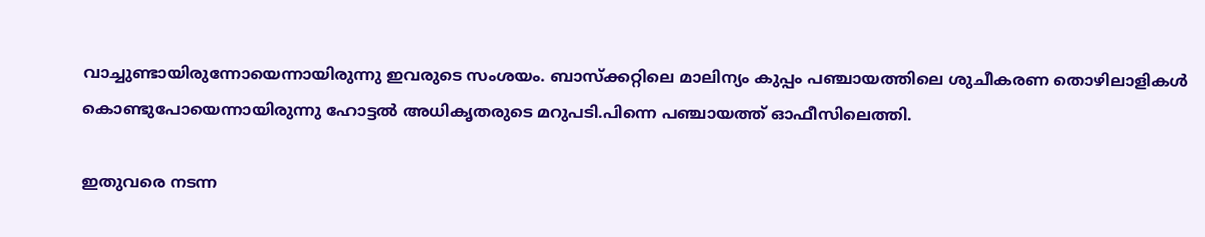വാച്ചുണ്ടായിരുന്നോയെന്നായിരുന്നു ഇവരുടെ സംശയം. ബാസ്ക്കറ്റിലെ മാലിന്യം കുപ്പം പഞ്ചായത്തിലെ ശുചീകരണ തൊഴിലാളികള്‍ കൊണ്ടുപോയെന്നായിരുന്നു ഹോട്ടല്‍ അധിക‍ൃതരുടെ മറുപടി.പിന്നെ പഞ്ചായത്ത് ഓഫീസിലെത്തി.

ഇതുവരെ നടന്ന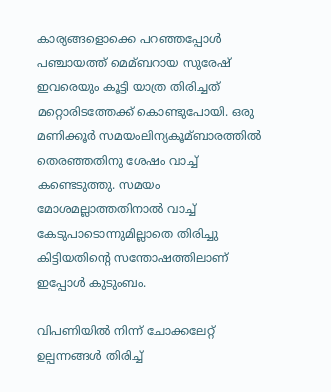കാര്യങ്ങളൊക്കെ പറഞ്ഞപ്പോള്‍ പഞ്ചായത്ത് മെമ്ബറായ സുരേഷ് ഇവരെയും കൂട്ടി യാത്ര തിരിച്ചത് മറ്റൊരിടത്തേക്ക് കൊണ്ടുപോയി. ഒരു മണിക്കൂര്‍ സമയംലിന്യകൂമ്ബാരത്തില്‍ തെരഞ്ഞതിനു ശേഷം വാച്ച്‌ കണ്ടെടുത്തു. സമയം മോശമല്ലാത്തതിനാല്‍ വാച്ച്‌ കേടുപാടൊന്നുമില്ലാതെ തിരിച്ചു കിട്ടിയതിന്‍റെ സന്തോഷത്തിലാണ് ഇപ്പോള്‍ കുടുംബം.

വിപണിയില്‍ നിന്ന് ചോക്കലേറ്റ് ഉല്പന്നങ്ങള്‍ തിരിച്ച്‌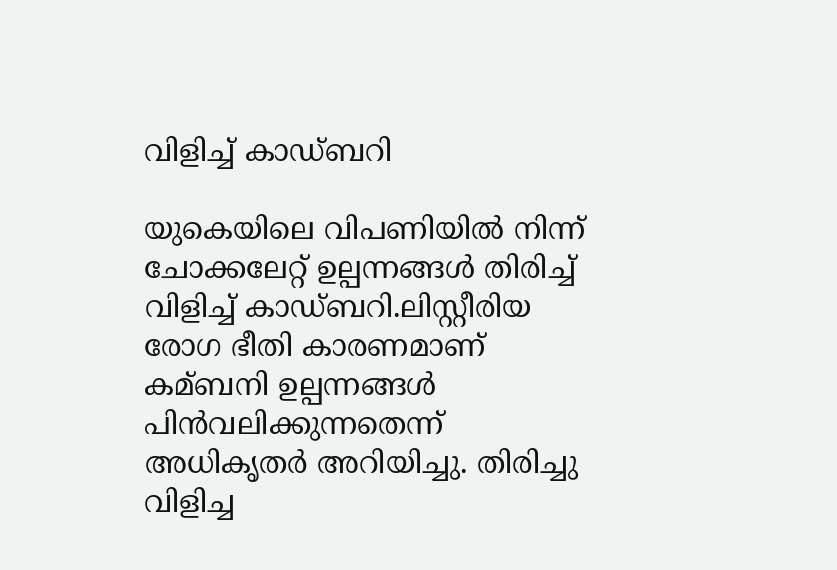വിളിച്ച്‌ കാഡ്ബറി

യുകെയിലെ വിപണിയില്‍ നിന്ന് ചോക്കലേറ്റ് ഉല്പന്നങ്ങള്‍ തിരിച്ച്‌ വിളിച്ച്‌ കാഡ്ബറി.ലിസ്റ്റീരിയ രോഗ ഭീതി കാരണമാണ് കമ്ബനി ഉല്പന്നങ്ങള്‍ പിന്‍വലിക്കുന്നതെന്ന് അധികൃതര്‍ അറിയിച്ചു. തിരിച്ചു വിളിച്ച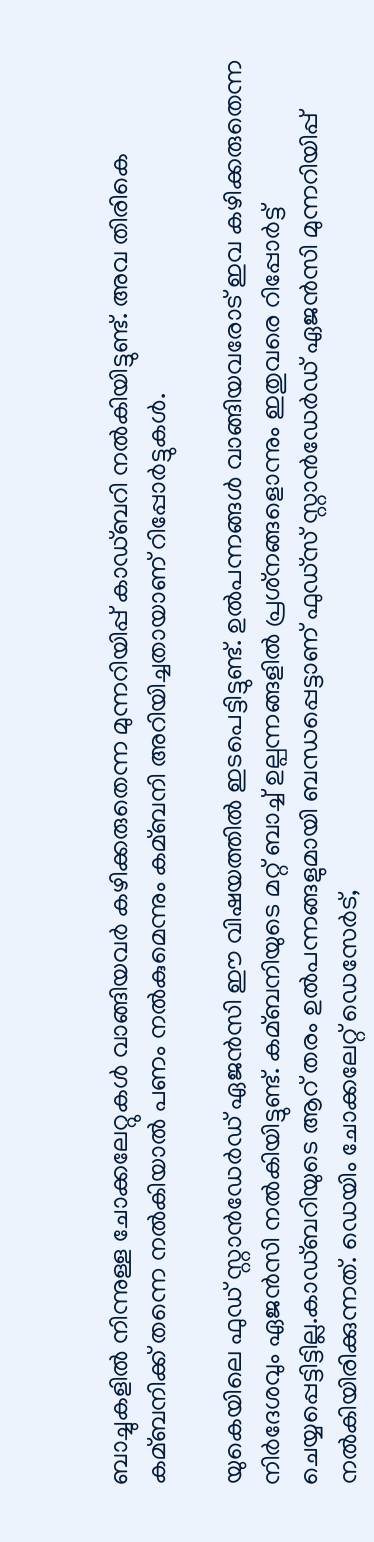ബാച്ചുകളില്‍ നിന്നുള്ള ചോക്കലേറ്റുകള്‍ വാങ്ങിയവര്‍ കഴിക്കരുതെന്ന മുന്നറിയിപ്പ് കാഡ്ബറി നല്‍കിയിട്ടുണ്ട്. അവ തിരികെ കമ്ബനിക്ക് തന്നെ നല്‍കിയാല്‍ പണം നല്‍കുമെന്നും കമ്ബനി അറിയിച്ചതായാണ് റിപ്പോര്‍ട്ടുകള്‍.

യുകെയിലെ ഫുഡ് സ്റ്റാന്‍ഡേര്‍ഡ് ഏജന്‍സി ഈ വിഷയത്തില്‍ ഇടപെട്ടിട്ടുണ്ട്. ഉല്‍പന്നങ്ങള്‍ വാങ്ങിയവരോട് ഇവ കഴിക്കരുതെന്ന നിര്‍ദേശവും ഏജന്‍സി നല്‍കിയിട്ടുണ്ട്. കമ്ബനിയുടെ മറ്റ് ബാച്ച്‌ ഉല്പന്നങ്ങളില്‍ പ്രശ്‌നങ്ങളൊന്നും ഇതുവരെ റിപ്പോര്‍ട്ട് ചെയ്യപ്പെട്ടിട്ടില്ല.കാഡ്ബറിയുടെ ആറ് തരം ഉല്‍പന്നങ്ങളുമായി ബന്ധപ്പെട്ടാണ് ഫുഡ്‌സ് സ്റ്റാന്‍ഡേര്‍ഡ് ഏജന്‍സി മുന്നറിയിപ്പ് നല്‍കിയിരിക്കുന്നത്. ഡെയിം ചോക്കലേറ്റ് ഡെസേര്‍ട്,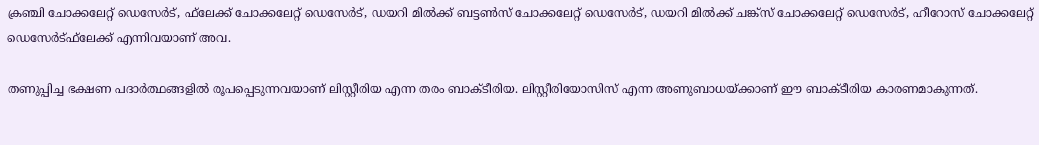ക്രഞ്ചി ചോക്കലേറ്റ് ഡെസേര്‍ട്, ഫ്‌ലേക്ക് ചോക്കലേറ്റ് ഡെസേര്‍ട്, ഡയറി മില്‍ക്ക് ബട്ടണ്‍സ് ചോക്കലേറ്റ് ഡെസേര്‍ട്, ഡയറി മില്‍ക്ക് ചങ്ക്‌സ് ചോക്കലേറ്റ് ഡെസേര്‍ട്, ഹീറോസ് ചോക്കലേറ്റ് ഡെസേര്‍ട്ഫ്‌ലേക്ക് എന്നിവയാണ് അവ.

തണുപ്പിച്ച ഭക്ഷണ പദാര്‍ത്ഥങ്ങളില്‍ രൂപപ്പെടുന്നവയാണ് ലിസ്റ്റീരിയ എന്ന തരം ബാക്ടീരിയ. ലിസ്റ്റീരിയോസിസ് എന്ന അണുബാധയ്ക്കാണ് ഈ ബാക്ടീരിയ കാരണമാകുന്നത്.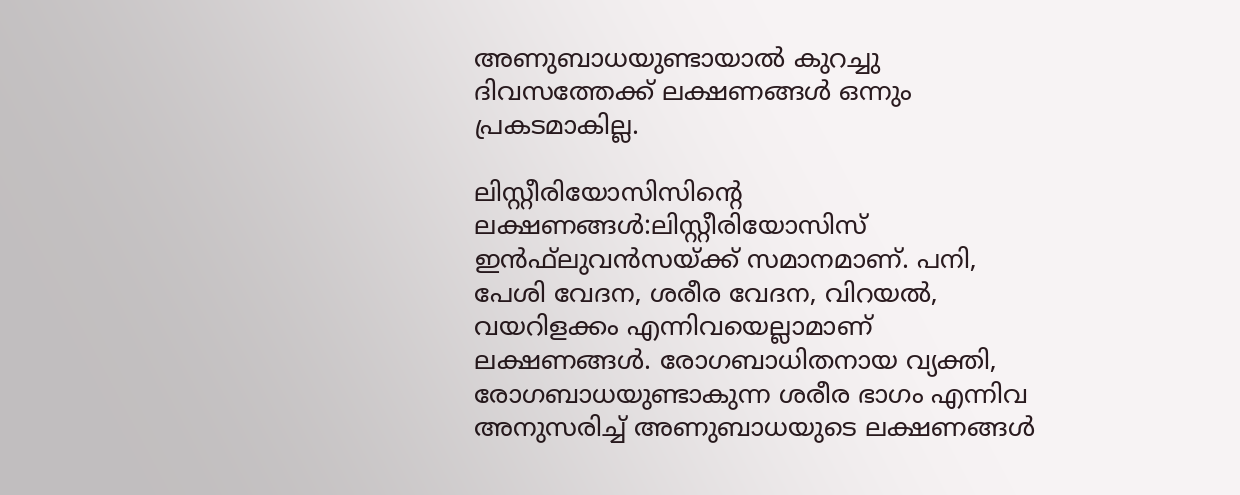അണുബാധയുണ്ടായാല്‍ കുറച്ചു ദിവസത്തേക്ക് ലക്ഷണങ്ങള്‍ ഒന്നും പ്രകടമാകില്ല.

ലിസ്റ്റീരിയോസിസിന്റെ ലക്ഷണങ്ങള്‍:ലിസ്റ്റീരിയോസിസ് ഇന്‍ഫ്‌ലുവന്‍സയ്ക്ക് സമാനമാണ്. പനി, പേശി വേദന, ശരീര വേദന, വിറയല്‍, വയറിളക്കം എന്നിവയെല്ലാമാണ് ലക്ഷണങ്ങള്‍. രോഗബാധിതനായ വ്യക്തി, രോഗബാധയുണ്ടാകുന്ന ശരീര ഭാഗം എന്നിവ അനുസരിച്ച്‌ അണുബാധയുടെ ലക്ഷണങ്ങള്‍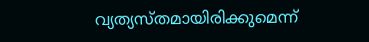വ്യത്യസ്തമായിരിക്കുമെന്ന്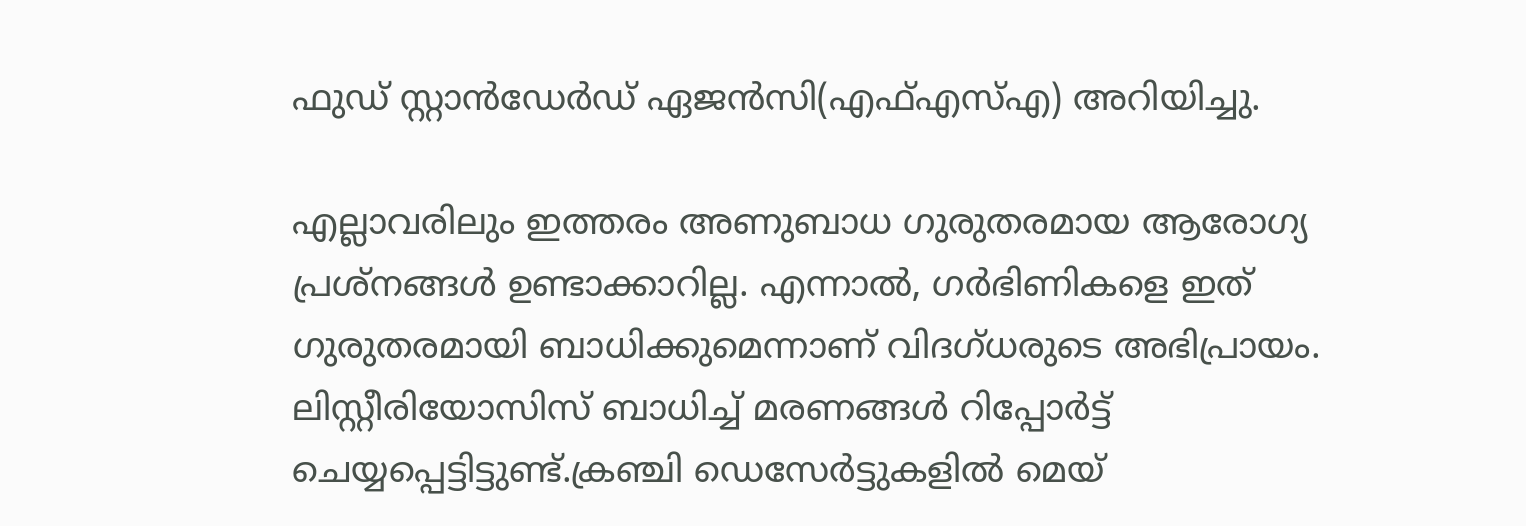ഫുഡ് സ്റ്റാന്‍ഡേര്‍ഡ് ഏജന്‍സി(എഫ്‌എസ്‌എ) അറിയിച്ചു.

എല്ലാവരിലും ഇത്തരം അണുബാധ ഗുരുതരമായ ആരോഗ്യ പ്രശ്‌നങ്ങള്‍ ഉണ്ടാക്കാറില്ല. എന്നാല്‍, ഗര്‍ഭിണികളെ ഇത് ഗുരുതരമായി ബാധിക്കുമെന്നാണ് വിദഗ്ധരുടെ അഭിപ്രായം. ലിസ്റ്റീരിയോസിസ് ബാധിച്ച്‌ മരണങ്ങള്‍ റിപ്പോര്‍ട്ട് ചെയ്യപ്പെട്ടിട്ടുണ്ട്.ക്രഞ്ചി ഡെസേര്‍ട്ടുകളില്‍ മെയ്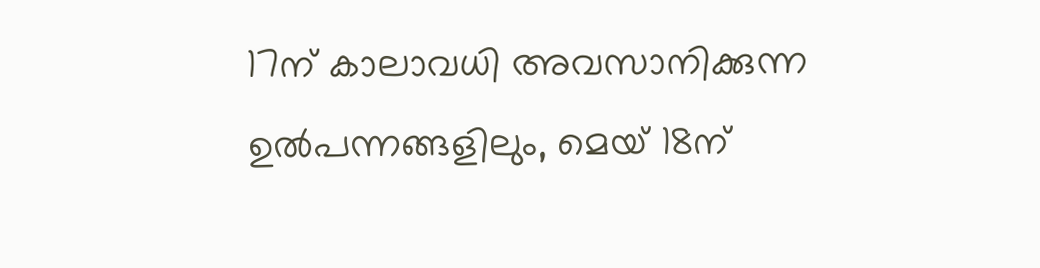17ന് കാലാവധി അവസാനിക്കുന്ന ഉല്‍പന്നങ്ങളിലും, മെയ് 18ന്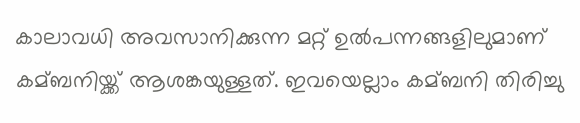കാലാവധി അവസാനിക്കുന്ന മറ്റ് ഉല്‍പന്നങ്ങളിലുമാണ് കമ്ബനിയ്ക്ക് ആശങ്കയുള്ളത്. ഇവയെല്ലാം കമ്ബനി തിരിച്ചു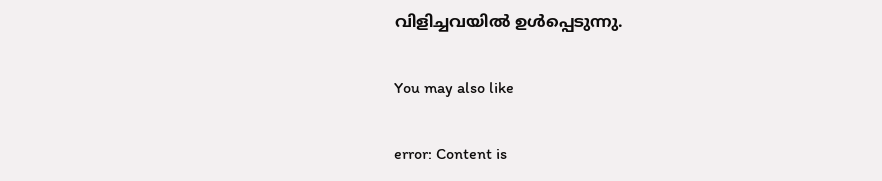വിളിച്ചവയില്‍ ഉള്‍പ്പെടുന്നു.

You may also like

error: Content is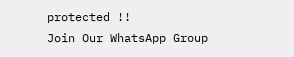protected !!
Join Our WhatsApp Group